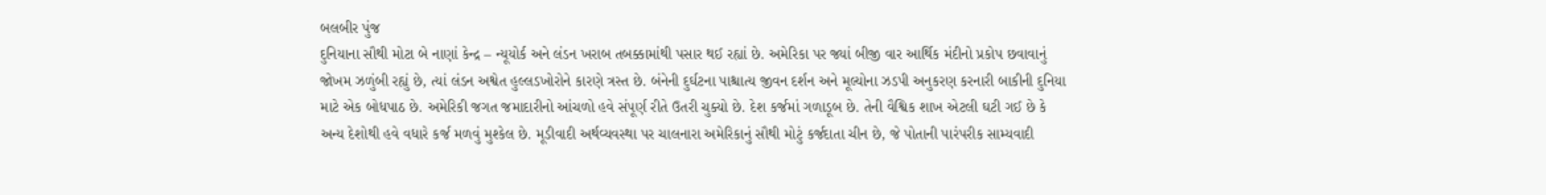બલબીર પુંજ
દુનિયાના સૌથી મોટા બે નાણાં કેન્દ્ર – ન્યૂયોર્ક અને લંડન ખરાબ તબક્કામાંથી પસાર થઈ રહ્યાં છે. અમેરિકા પર જ્યાં બીજી વાર આર્થિક મંદીનો પ્રકોપ છવાવાનું જોખમ ઝળુંબી રહ્યું છે, ત્યાં લંડન અશ્વેત હુલ્લડખોરોને કારણે ત્રસ્ત છે. બંનેની દુર્ઘટના પાશ્ચાત્ય જીવન દર્શન અને મૂલ્યોના ઝડપી અનુકરણ કરનારી બાકીની દુનિયા માટે એક બોધપાઠ છે. અમેરિકી જગત જમાદારીનો આંચળો હવે સંપૂર્ણ રીતે ઉતરી ચુક્યો છે. દેશ કર્જમાં ગળાડૂબ છે. તેની વૈશ્વિક શાખ એટલી ઘટી ગઈ છે કે અન્ય દેશોથી હવે વધારે કર્જ મળવું મુશ્કેલ છે. મૂડીવાદી અર્થવ્યવસ્થા પર ચાલનારા અમેરિકાનું સૌથી મોટું કર્જદાતા ચીન છે, જે પોતાની પારંપરીક સામ્યવાદી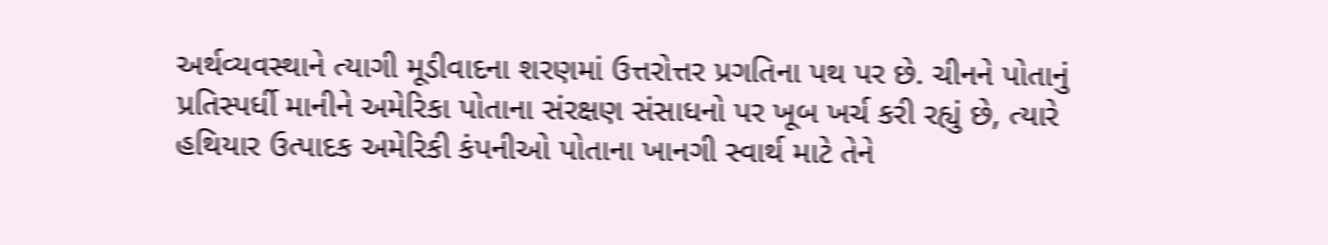અર્થવ્યવસ્થાને ત્યાગી મૂડીવાદના શરણમાં ઉત્તરોત્તર પ્રગતિના પથ પર છે. ચીનને પોતાનું પ્રતિસ્પર્ધી માનીને અમેરિકા પોતાના સંરક્ષણ સંસાધનો પર ખૂબ ખર્ચ કરી રહ્યું છે, ત્યારે હથિયાર ઉત્પાદક અમેરિકી કંપનીઓ પોતાના ખાનગી સ્વાર્થ માટે તેને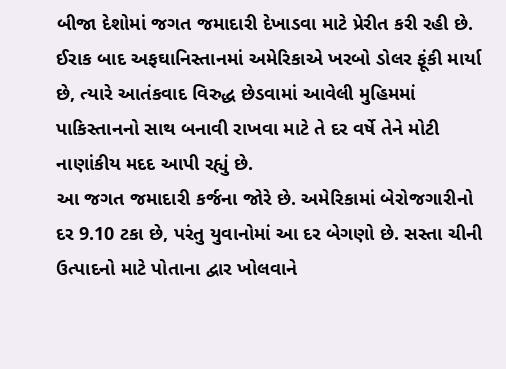બીજા દેશોમાં જગત જમાદારી દેખાડવા માટે પ્રેરીત કરી રહી છે. ઈરાક બાદ અફઘાનિસ્તાનમાં અમેરિકાએ ખરબો ડોલર ફૂંકી માર્યા છે, ત્યારે આતંકવાદ વિરુદ્ધ છેડવામાં આવેલી મુહિમમાં પાકિસ્તાનનો સાથ બનાવી રાખવા માટે તે દર વર્ષે તેને મોટી નાણાંકીય મદદ આપી રહ્યું છે.
આ જગત જમાદારી કર્જના જોરે છે. અમેરિકામાં બેરોજગારીનો દર 9.10 ટકા છે, પરંતુ યુવાનોમાં આ દર બેગણો છે. સસ્તા ચીની ઉત્પાદનો માટે પોતાના દ્વાર ખોલવાને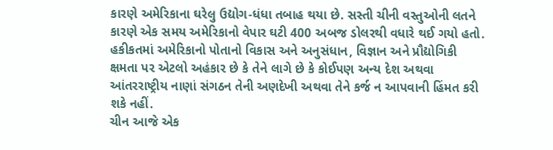કારણે અમેરિકાના ઘરેલુ ઉદ્યોગ-ધંધા તબાહ થયા છે. સસ્તી ચીની વસ્તુઓની લતને કારણે એક સમય અમેરિકાનો વેપાર ઘટી 400 અબજ ડોલરથી વધારે થઈ ગયો હતો. હકીકતમાં અમેરિકાનો પોતાનો વિકાસ અને અનુસંધાન, વિજ્ઞાન અને પ્રૌદ્યોગિકી ક્ષમતા પર એટલો અહંકાર છે કે તેને લાગે છે કે કોઈપણ અન્ય દેશ અથવા આંતરરાષ્ટ્રીય નાણાં સંગઠન તેની અણદેખી અથવા તેને કર્જ ન આપવાની હિંમત કરી શકે નહીં.
ચીન આજે એક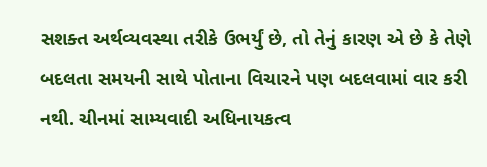સશક્ત અર્થવ્યવસ્થા તરીકે ઉભર્યું છે, તો તેનું કારણ એ છે કે તેણે બદલતા સમયની સાથે પોતાના વિચારને પણ બદલવામાં વાર કરી નથી. ચીનમાં સામ્યવાદી અધિનાયકત્વ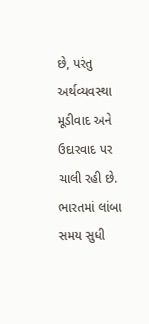છે, પરંતુ અર્થવ્યવસ્થા મૂડીવાદ અને ઉદારવાદ પર ચાલી રહી છે. ભારતમાં લાંબા સમય સુધી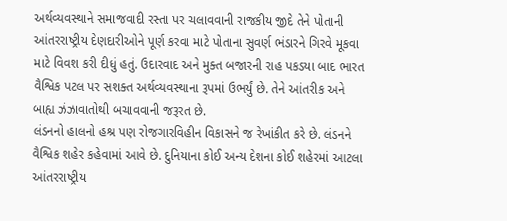અર્થવ્યવસ્થાને સમાજવાદી રસ્તા પર ચલાવવાની રાજકીય જીદે તેને પોતાની આંતરરાષ્ટ્રીય દેણદારીઓને પૂર્ણ કરવા માટે પોતાના સુવર્ણ ભંડારને ગિરવે મૂકવા માટે વિવશ કરી દીધું હતું. ઉદારવાદ અને મુક્ત બજારની રાહ પકડયા બાદ ભારત વૈશ્વિક પટલ પર સશક્ત અર્થવ્યવસ્થાના રૂપમાં ઉભર્યું છે. તેને આંતરીક અને બાહ્ય ઝંઝાવાતોથી બચાવવાની જરૂરત છે.
લંડનનો હાલનો હશ્ર પણ રોજગારવિહીન વિકાસને જ રેખાંકીત કરે છે. લંડનને વૈશ્વિક શહેર કહેવામાં આવે છે. દુનિયાના કોઈ અન્ય દેશના કોઈ શહેરમાં આટલા આંતરરાષ્ટ્રીય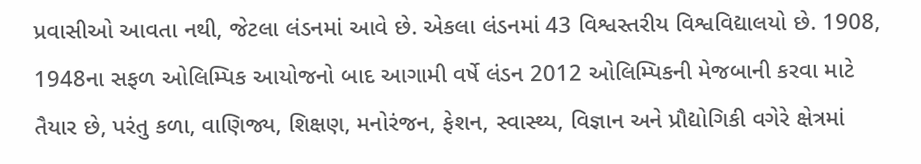પ્રવાસીઓ આવતા નથી, જેટલા લંડનમાં આવે છે. એકલા લંડનમાં 43 વિશ્વસ્તરીય વિશ્વવિદ્યાલયો છે. 1908, 1948ના સફળ ઓલિમ્પિક આયોજનો બાદ આગામી વર્ષે લંડન 2012 ઓલિમ્પિકની મેજબાની કરવા માટે તૈયાર છે, પરંતુ કળા, વાણિજ્ય, શિક્ષણ, મનોરંજન, ફેશન, સ્વાસ્થ્ય, વિજ્ઞાન અને પ્રૌદ્યોગિકી વગેરે ક્ષેત્રમાં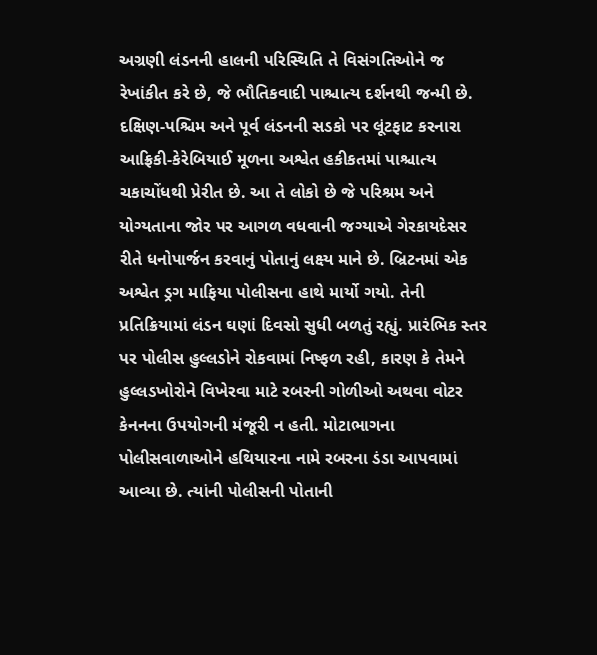અગ્રણી લંડનની હાલની પરિસ્થિતિ તે વિસંગતિઓને જ રેખાંકીત કરે છે, જે ભૌતિકવાદી પાશ્ચાત્ય દર્શનથી જન્મી છે.
દક્ષિણ-પશ્ચિમ અને પૂર્વ લંડનની સડકો પર લૂંટફાટ કરનારા આફ્રિકી-કેરેબિયાઈ મૂળના અશ્વેત હકીકતમાં પાશ્ચાત્ય ચકાચોંધથી પ્રેરીત છે. આ તે લોકો છે જે પરિશ્રમ અને યોગ્યતાના જોર પર આગળ વધવાની જગ્યાએ ગેરકાયદેસર રીતે ધનોપાર્જન કરવાનું પોતાનું લક્ષ્ય માને છે. બ્રિટનમાં એક અશ્વેત ડ્રગ માફિયા પોલીસના હાથે માર્યો ગયો. તેની પ્રતિક્રિયામાં લંડન ઘણાં દિવસો સુધી બળતું રહ્યું. પ્રારંભિક સ્તર પર પોલીસ હુલ્લડોને રોકવામાં નિષ્ફળ રહી, કારણ કે તેમને હુલ્લડખોરોને વિખેરવા માટે રબરની ગોળીઓ અથવા વોટર કેનનના ઉપયોગની મંજૂરી ન હતી. મોટાભાગના પોલીસવાળાઓને હથિયારના નામે રબરના ડંડા આપવામાં આવ્યા છે. ત્યાંની પોલીસની પોતાની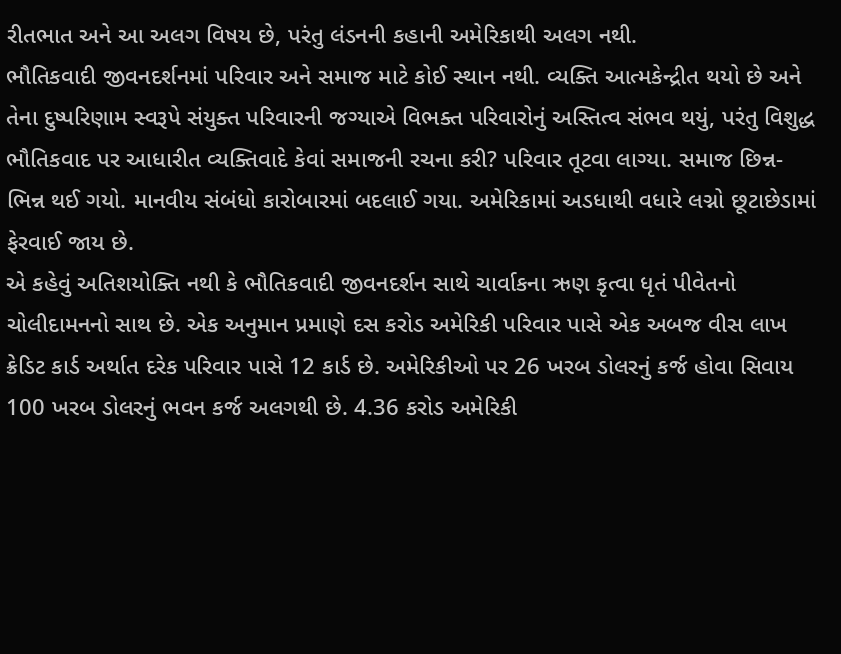રીતભાત અને આ અલગ વિષય છે, પરંતુ લંડનની કહાની અમેરિકાથી અલગ નથી.
ભૌતિકવાદી જીવનદર્શનમાં પરિવાર અને સમાજ માટે કોઈ સ્થાન નથી. વ્યક્તિ આત્મકેન્દ્રીત થયો છે અને તેના દુષ્પરિણામ સ્વરૂપે સંયુક્ત પરિવારની જગ્યાએ વિભક્ત પરિવારોનું અસ્તિત્વ સંભવ થયું, પરંતુ વિશુદ્ધ ભૌતિકવાદ પર આધારીત વ્યક્તિવાદે કેવાં સમાજની રચના કરી? પરિવાર તૂટવા લાગ્યા. સમાજ છિન્ન-ભિન્ન થઈ ગયો. માનવીય સંબંધો કારોબારમાં બદલાઈ ગયા. અમેરિકામાં અડધાથી વધારે લગ્નો છૂટાછેડામાં ફેરવાઈ જાય છે.
એ કહેવું અતિશયોક્તિ નથી કે ભૌતિકવાદી જીવનદર્શન સાથે ચાર્વાકના ઋણ કૃત્વા ધૃતં પીવેતનો ચોલીદામનનો સાથ છે. એક અનુમાન પ્રમાણે દસ કરોડ અમેરિકી પરિવાર પાસે એક અબજ વીસ લાખ ક્રેડિટ કાર્ડ અર્થાત દરેક પરિવાર પાસે 12 કાર્ડ છે. અમેરિકીઓ પર 26 ખરબ ડોલરનું કર્જ હોવા સિવાય 100 ખરબ ડોલરનું ભવન કર્જ અલગથી છે. 4.36 કરોડ અમેરિકી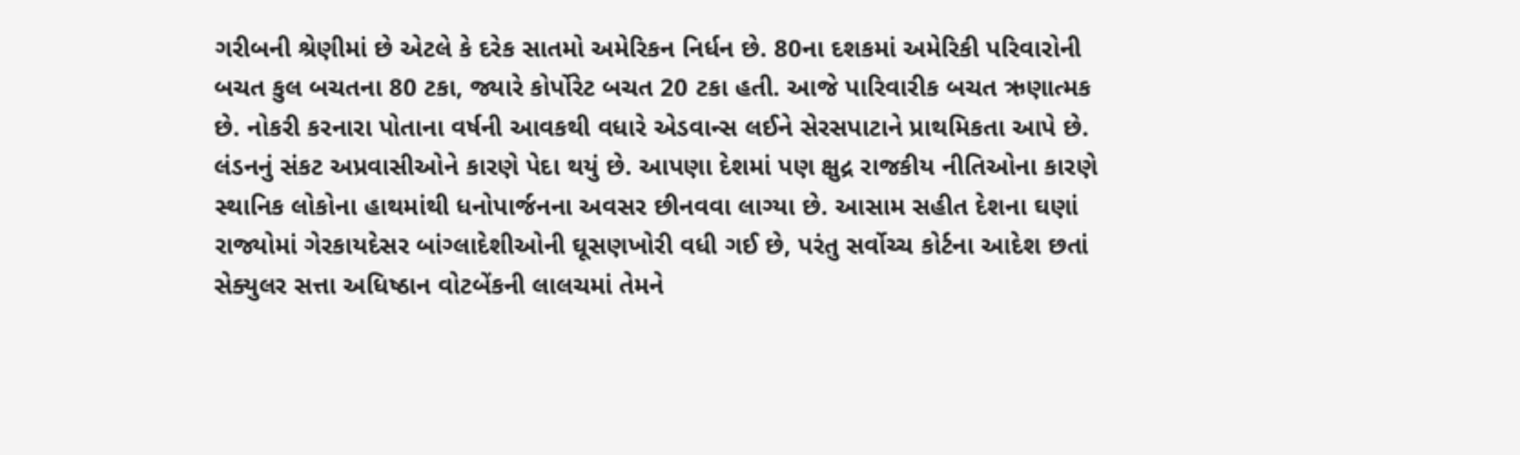ગરીબની શ્રેણીમાં છે એટલે કે દરેક સાતમો અમેરિકન નિર્ધન છે. 80ના દશકમાં અમેરિકી પરિવારોની બચત કુલ બચતના 80 ટકા, જ્યારે કોર્પોરેટ બચત 20 ટકા હતી. આજે પારિવારીક બચત ઋણાત્મક છે. નોકરી કરનારા પોતાના વર્ષની આવકથી વધારે એડવાન્સ લઈને સેરસપાટાને પ્રાથમિકતા આપે છે.
લંડનનું સંકટ અપ્રવાસીઓને કારણે પેદા થયું છે. આપણા દેશમાં પણ ક્ષુદ્ર રાજકીય નીતિઓના કારણે સ્થાનિક લોકોના હાથમાંથી ધનોપાર્જનના અવસર છીનવવા લાગ્યા છે. આસામ સહીત દેશના ઘણાં રાજ્યોમાં ગેરકાયદેસર બાંગ્લાદેશીઓની ઘૂસણખોરી વધી ગઈ છે, પરંતુ સર્વોચ્ચ કોર્ટના આદેશ છતાં સેક્યુલર સત્તા અધિષ્ઠાન વોટબેંકની લાલચમાં તેમને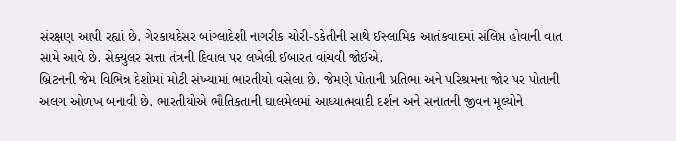સંરક્ષણ આપી રહ્યાં છે. ગેરકાયદેસર બાંગ્લાદેશી નાગરીક ચોરી-ડકેતીની સાથે ઈસ્લામિક આતંકવાદમાં સંલિપ્ત હોવાની વાત સામે આવે છે. સેક્યુલર સત્તા તંત્રની દિવાલ પર લખેલી ઈબારત વાંચવી જોઈએ.
બ્રિટનની જેમ વિભિન્ન દેશોમાં મોટી સંખ્યામાં ભારતીયો વસેલા છે. જેમણે પોતાની પ્રતિભા અને પરિશ્રમના જોર પર પોતાની અલગ ઓળખ બનાવી છે. ભારતીયોએ ભૌતિકતાની ઘાલમેલમાં આધ્યાત્મવાદી દર્શન અને સનાતની જીવન મૂલ્યોને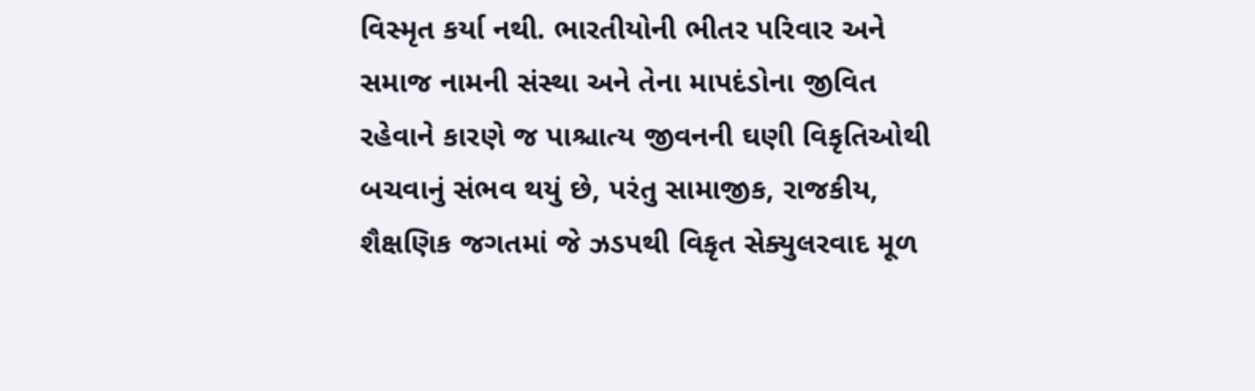વિસ્મૃત કર્યા નથી. ભારતીયોની ભીતર પરિવાર અને સમાજ નામની સંસ્થા અને તેના માપદંડોના જીવિત રહેવાને કારણે જ પાશ્ચાત્ય જીવનની ઘણી વિકૃતિઓથી બચવાનું સંભવ થયું છે, પરંતુ સામાજીક, રાજકીય, શૈક્ષણિક જગતમાં જે ઝડપથી વિકૃત સેક્યુલરવાદ મૂળ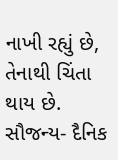નાખી રહ્યું છે, તેનાથી ચિંતા થાય છે.
સૌજન્ય- દૈનિક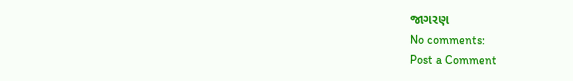જાગરણ
No comments:
Post a Comment